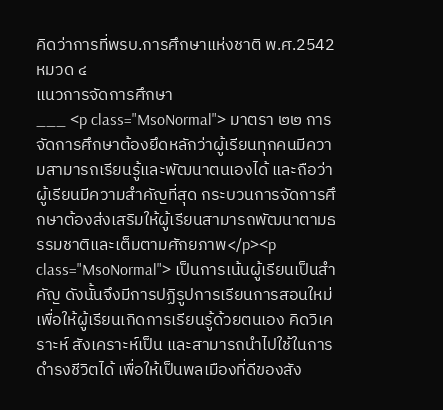คิดว่าการที่พรบ.การศึกษาแห่งชาติ พ.ศ.2542
หมวด ๔
แนวการจัดการศึกษา
___ <p class="MsoNormal"> มาตรา ๒๒ การจัดการศึกษาต้องยึดหลักว่าผู้เรียนทุกคนมีความสามารถเรียนรู้และพัฒนาตนเองได้ และถือว่าผู้เรียนมีความสำคัญที่สุด กระบวนการจัดการศึกษาต้องส่งเสริมให้ผู้เรียนสามารถพัฒนาตามธรรมชาติและเต็มตามศักยภาพ</p><p class="MsoNormal"> เป็นการเน้นผู้เรียนเป็นสำคัญ ดังนั้นจึงมีการปฏิรูปการเรียนการสอนใหม่ เพื่อให้ผู้เรียนเกิดการเรียนรู้ด้วยตนเอง คิดวิเคราะห์ สังเคราะห์เป็น และสามารถนำไปใช้ในการดำรงชีวิตได้ เพื่อให้เป็นพลเมืองที่ดีของสัง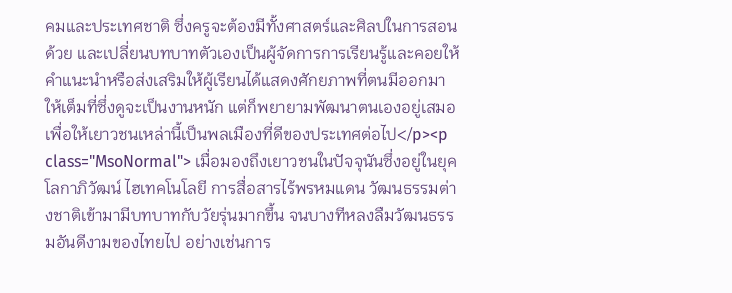คมและประเทศชาติ ซึ่งครูจะต้องมีทั้งศาสตร์และศิลปในการสอนด้วย และเปลี่ยนบทบาทตัวเองเป็นผู้จัดการการเรียนรู้และคอยให้คำแนะนำหรือส่งเสริมให้ผู้เรียนได้แสดงศักยภาพที่ตนมีออกมาให้เต็มที่ซึ่งดูจะเป็นงานหนัก แต่ก็พยายามพัฒนาตนเองอยู่เสมอเพื่อให้เยาวชนเหล่านี้เป็นพลเมืองที่ดีของประเทศต่อไป</p><p class="MsoNormal"> เมื่อมองถึงเยาวชนในปัจจุนันซึ่งอยู่ในยุคโลกาภิวัฒน์ ไฮเทคโนโลยี การสื่อสารไร้พรหมแดน วัฒนธรรมต่างชาติเข้ามามีบทบาทกับวัยรุ่นมากขึ้น จนบางทีหลงลืมวัฒนธรรมอันดีงามของไทยไป อย่างเช่นการ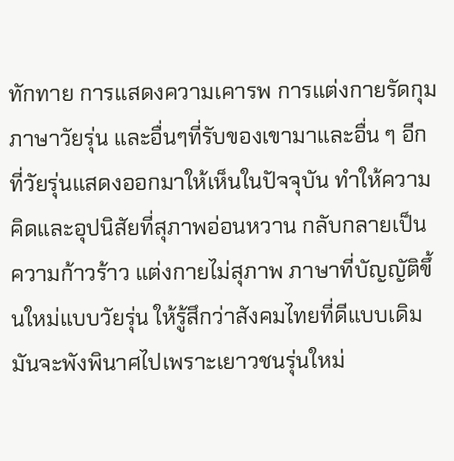ทักทาย การแสดงความเคารพ การแต่งกายรัดกุม ภาษาวัยรุ่น และอื่นๆที่รับของเขามาและอื่น ๆ อีกที่วัยรุ่นแสดงออกมาให้เห็นในปัจจุบัน ทำให้ความคิดและอุปนิสัยที่สุภาพอ่อนหวาน กลับกลายเป็นความก้าวร้าว แต่งกายไม่สุภาพ ภาษาที่บัญญัติขึ้นใหม่แบบวัยรุ่น ให้รู้สึกว่าสังคมไทยที่ดีแบบเดิมมันจะพังพินาศไปเพราะเยาวชนรุ่นใหม่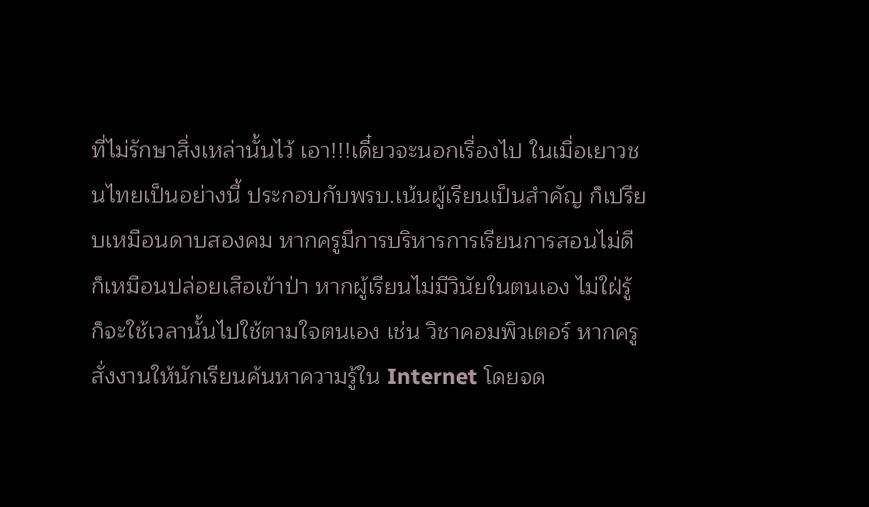ที่ไม่รักษาสิ่งเหล่านั้นไว้ เอา!!!เดี๋ยวจะนอกเรื่องไป ในเมื่อเยาวชนไทยเป็นอย่างนี้ ประกอบกับพรบ.เน้นผู้เรียนเป็นสำคัญ ก็เปรียบเหมือนดาบสองคม หากครูมีการบริหารการเรียนการสอนไม่ดี ก็เหมือนปล่อยเสือเข้าป่า หากผู้เรียนไม่มีวินัยในตนเอง ไม่ใฝ่รู้ ก็จะใช้เวลานั้นไปใช้ตามใจตนเอง เช่น วิชาคอมพิวเตอร์ หากครูสั่งงานให้นักเรียนค้นหาความรู้ใน Internet โดยจด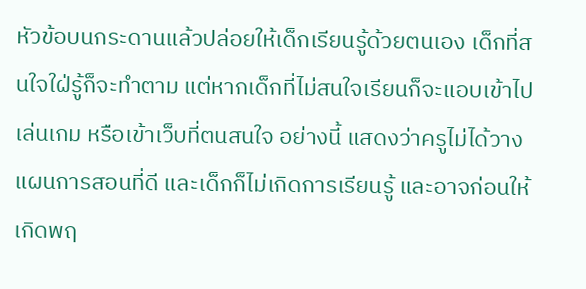หัวข้อบนกระดานแล้วปล่อยให้เด็กเรียนรู้ด้วยตนเอง เด็กที่สนใจใฝ่รู้ก็จะทำตาม แต่หากเด็กที่ไม่สนใจเรียนก็จะแอบเข้าไปเล่นเกม หรือเข้าเว็บที่ตนสนใจ อย่างนี้ แสดงว่าครูไม่ได้วางแผนการสอนที่ดี และเด็กก็ไม่เกิดการเรียนรู้ และอาจก่อนให้เกิดพฤ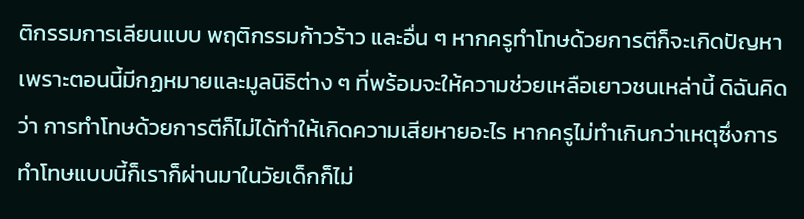ติกรรมการเลียนแบบ พฤติกรรมก้าวร้าว และอื่น ๆ หากครูทำโทษด้วยการตีก็จะเกิดปัญหา เพราะตอนนี้มีกฏหมายและมูลนิธิต่าง ๆ ที่พร้อมจะให้ความช่วยเหลือเยาวชนเหล่านี้ ดิฉันคิดว่า การทำโทษด้วยการตีก็ไม่ได้ทำให้เกิดความเสียหายอะไร หากครูไม่ทำเกินกว่าเหตุซึ่งการทำโทษแบบนี้ก็เราก็ผ่านมาในวัยเด็กก็ไม่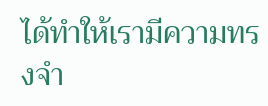ได้ทำให้เรามีความทรงจำ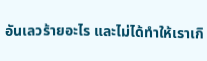อันเลวร้ายอะไร และไม่ได้ทำให้เราเกิ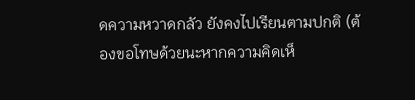ดความหวาดกลัว ยังคงไปเรียนตามปกติ (ต้องขอโทษด้วยนะหากความคิดเห็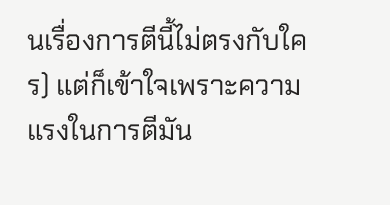นเรื่องการตีนี้ไม่ตรงกับใคร) แต่ก็เข้าใจเพราะความแรงในการตีมัน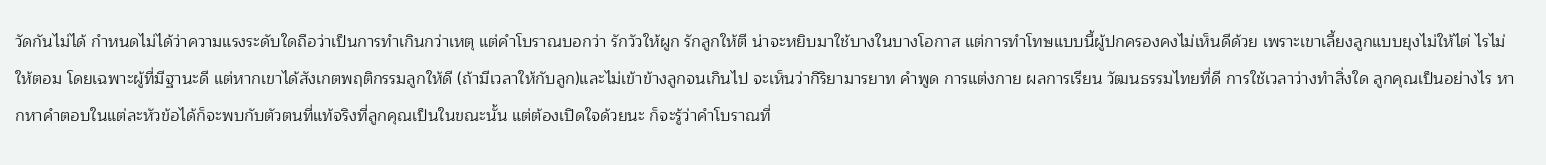วัดกันไม่ได้ กำหนดไม่ได้ว่าความแรงระดับใดถือว่าเป็นการทำเกินกว่าเหตุ แต่คำโบราณบอกว่า รักวัวให้ผูก รักลูกให้ตี น่าจะหยิบมาใช้บางในบางโอกาส แต่การทำโทษแบบนี้ผู้ปกครองคงไม่เห็นดีด้วย เพราะเขาเลี้ยงลูกแบบยุงไม่ให้ไต่ ไรไม่ให้ตอม โดยเฉพาะผู้ที่มีฐานะดี แต่หากเขาได้สังเกตพฤติกรรมลูกให้ดี (ถ้ามีเวลาให้กับลูก)และไม่เข้าข้างลูกจนเกินไป จะเห็นว่ากิริยามารยาท คำพูด การแต่งกาย ผลการเรียน วัฒนธรรมไทยที่ดี การใช้เวลาว่างทำสิ่งใด ลูกคุณเป็นอย่างไร หากหาคำตอบในแต่ละหัวข้อได้ก็จะพบกับตัวตนที่แท้จริงที่ลูกคุณเป็นในขณะนั้น แต่ต้องเปิดใจด้วยนะ ก็จะรู้ว่าคำโบราณที่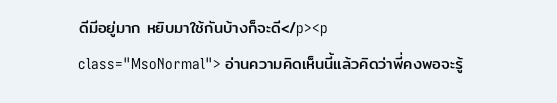ดีมีอยู่มาก หยิบมาใช้กันบ้างก็จะดี</p><p class="MsoNormal"> อ่านความคิดเห็นนี้แล้วคิดว่าพี่คงพอจะรู้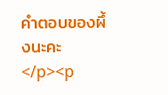คำตอบของผึ้งนะคะ </p><p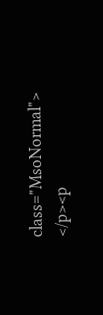class="MsoNormal"> </p><p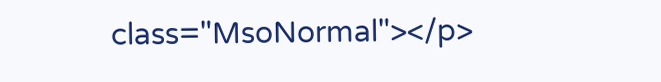class="MsoNormal"></p>